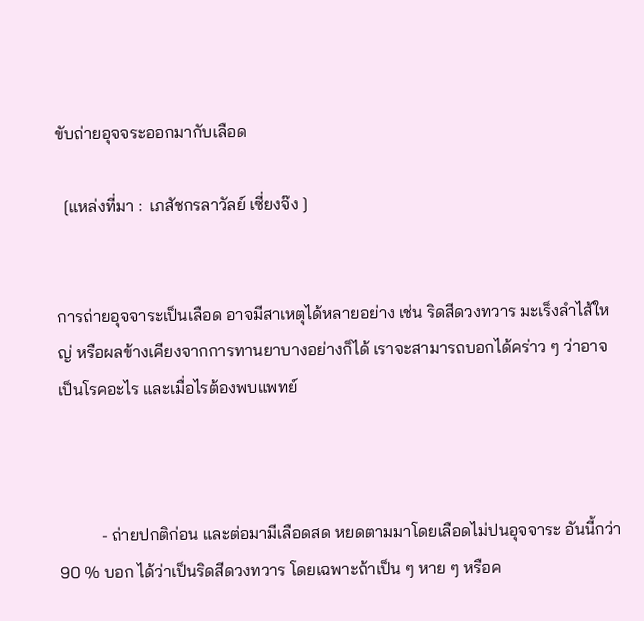ขับถ่ายอุจจระออกมากับเลือด

  [แหล่งที่มา :  เภสัชกรลาวัลย์ เซี่ยงจ๊ง ]


การถ่ายอุจจาระเป็นเลือด อาจมีสาเหตุได้หลายอย่าง เช่น ริดสีดวงทวาร มะเร็งลำไส้ใหญ่ หรือผลข้างเคียงจากการทานยาบางอย่างก็ได้ เราจะสามารถบอกได้คร่าว ๆ ว่าอาจเป็นโรคอะไร และเมื่อไรต้องพบแพทย์



          - ถ่ายปกติก่อน และต่อมามีเลือดสด หยดตามมาโดยเลือดไม่ปนอุจจาระ อันนี้กว่า 90 % บอก ได้ว่าเป็นริดสีดวงทวาร โดยเฉพาะถ้าเป็น ๆ หาย ๆ หรือค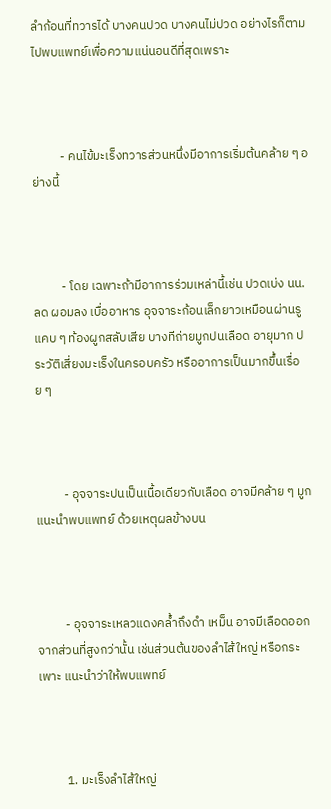ลำก้อนที่ทวารได้ บางคนปวด บางคนไม่ปวด อย่างไรก็ตาม ไปพบแพทย์เพื่อความแน่นอนดีที่สุดเพราะ



          - คนไข้มะเร็งทวารส่วนหนึ่งมีอาการเริ่มต้นคล้าย ๆ อย่างนี้



          - โดย เฉพาะถ้ามีอาการร่วมเหล่านี้เช่น ปวดเบ่ง นน.ลด ผอมลง เบื่ออาหาร อุจจาระก้อนเล็กยาวเหมือนผ่านรูแคบ ๆ ท้องผูกสลับเสีย บางทีถ่ายมูกปนเลือด อายุมาก ประวัติเสี่ยงมะเร็งในครอบครัว หรืออาการเป็นมากขึ้นเรื่อย ๆ



          - อุจจาระปนเป็นเนื้อเดียวกับเลือด อาจมีคล้าย ๆ มูก แนะนำพบแพทย์ ด้วยเหตุผลข้างบน



          - อุจจาระเหลวแดงคล้ำถึงดำ เหม็น อาจมีเลือดออกจากส่วนที่สูงกว่านั้น เช่นส่วนต้นของลำไส้ใหญ่ หรือกระเพาะ แนะนำว่าให้พบแพทย์



          1. มะเร็งลำไส้ใหญ่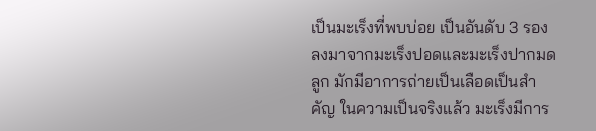เป็นมะเร็งที่พบบ่อย เป็นอันดับ 3 รอง ลงมาจากมะเร็งปอดและมะเร็งปากมดลูก มักมีอาการถ่ายเป็นเลือดเป็นสำคัญ ในความเป็นจริงแล้ว มะเร็งมีการ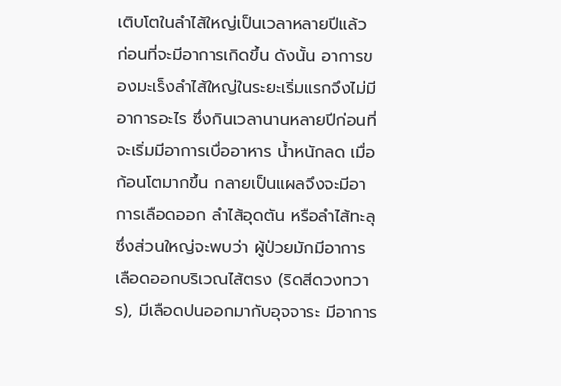เติบโตในลำไส้ใหญ่เป็นเวลาหลายปีแล้ว ก่อนที่จะมีอาการเกิดขึ้น ดังนั้น อาการของมะเร็งลำไส้ใหญ่ในระยะเริ่มแรกจึงไม่มีอาการอะไร ซึ่งกินเวลานานหลายปีก่อนที่จะเริ่มมีอาการเบื่ออาหาร น้ำหนักลด เมื่อก้อนโตมากขึ้น กลายเป็นแผลจึงจะมีอาการเลือดออก ลำไส้อุดตัน หรือลำไส้ทะลุ ซึ่งส่วนใหญ่จะพบว่า ผู้ป่วยมักมีอาการเลือดออกบริเวณไส้ตรง (ริดสีดวงทวาร), มีเลือดปนออกมากับอุจจาระ มีอาการ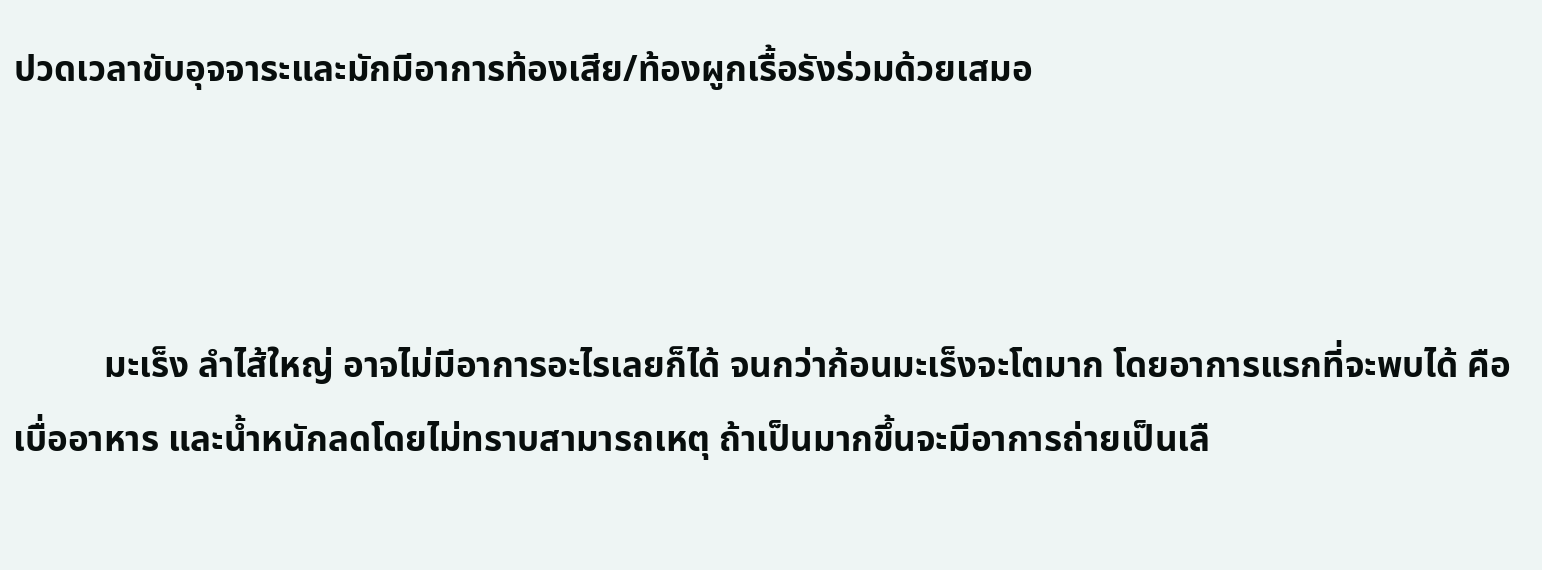ปวดเวลาขับอุจจาระและมักมีอาการท้องเสีย/ท้องผูกเรื้อรังร่วมด้วยเสมอ



          มะเร็ง ลำไส้ใหญ่ อาจไม่มีอาการอะไรเลยก็ได้ จนกว่าก้อนมะเร็งจะโตมาก โดยอาการแรกที่จะพบได้ คือ เบื่ออาหาร และน้ำหนักลดโดยไม่ทราบสามารถเหตุ ถ้าเป็นมากขึ้นจะมีอาการถ่ายเป็นเลื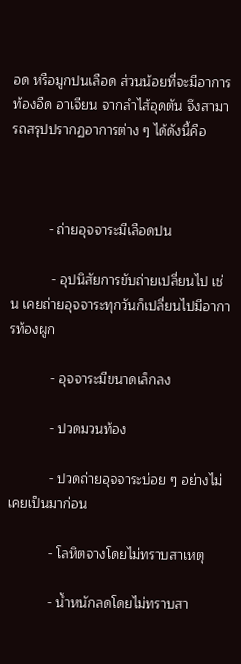อด หรือมูกปนเลือด ส่วนน้อยที่จะมีอาการท้องอืด อาเจียน จากลำไส้อุดตัน จึงสามารถสรุปปรากฏอาการต่าง ๆ ได้ดังนี้คือ



          - ถ่ายอุจจาระมีเลือดปน

           - อุปนิสัยการขับถ่ายเปลี่ยนไป เช่น เคยถ่ายอุจจาระทุกวันก็เปลี่ยนไปมีอาการท้องผูก

           - อุจจาระมีขนาดเล็กลง

           - ปวดมวนท้อง

           - ปวดถ่ายอุจจาระบ่อย ๆ อย่างไม่เคยเป็นมาก่อน

           - โลหิตจางโดยไม่ทราบสาเหตุ

           - น้ำหนักลดโดยไม่ทราบสา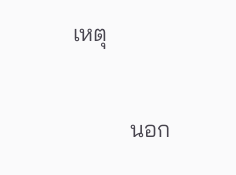เหตุ



          นอก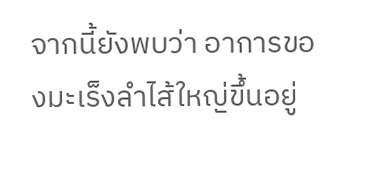จากนี้ยังพบว่า อาการของมะเร็งลำไส้ใหญ่ขึ้นอยู่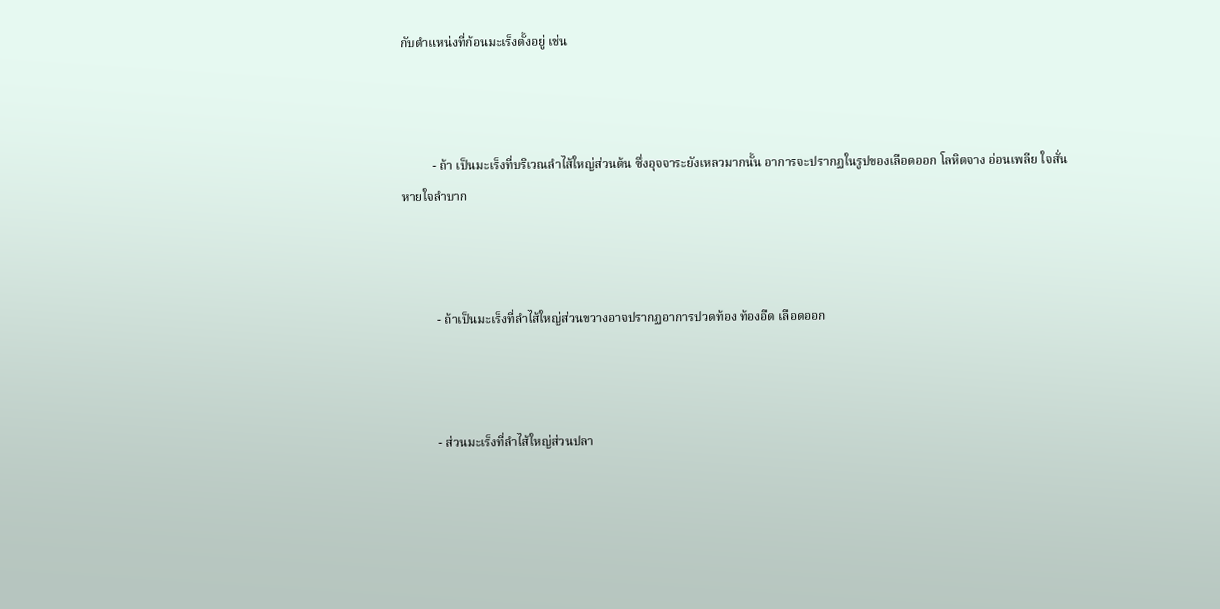กับตำแหน่งที่ก้อนมะเร็งตั้งอยู่ เช่น



          - ถ้า เป็นมะเร็งที่บริเวณลำไส้ใหญ่ส่วนต้น ซึ่งอุจจาระยังเหลวมากนั้น อาการจะปรากฏในรูปของเลือดออก โลหิตจาง อ่อนเพลีย ใจสั่น หายใจลำบาก



           - ถ้าเป็นมะเร็งที่ลำไส้ใหญ่ส่วนขวางอาจปรากฏอาการปวดท้อง ท้องอืด เลือดออก



           - ส่วนมะเร็งที่ลำไส้ใหญ่ส่วนปลา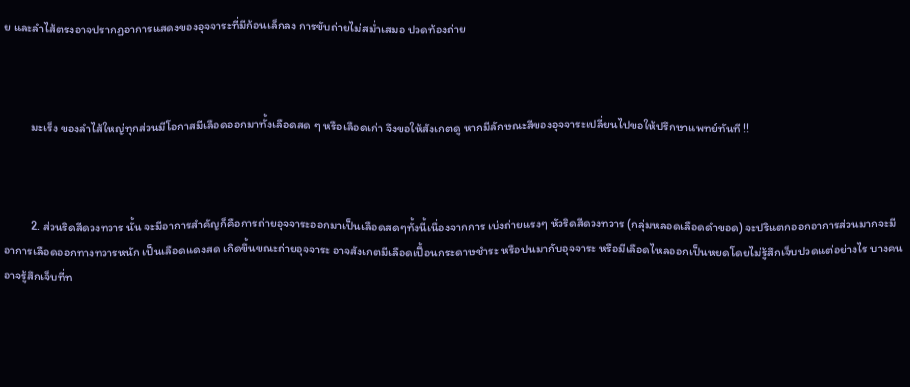ย และลำไส้ตรงอาจปรากฏอาการแสดงของอุจจาระที่มีก้อนเล็กลง การขับถ่ายไม่สม่ำเสมอ ปวดท้องถ่าย



          มะเร็ง ของลำไส้ใหญ่ทุกส่วนมีโอกาสมีเลือดออกมาทั้งเลือดสด ๆ หรือเลือดเก่า จึงขอให้สังเกตดู หากมีลักษณะสีของอุจจาระเปลี่ยนไปขอให้ปรึกษาแพทย์ทันที !!



          2. ส่วนริดสีดวงทวาร นั้น จะมีอาการสำคัญก็คือการถ่ายอุจจาระออกมาเป็นเลือดสดๆทั้งนี้เนื่องจากการ เบ่งถ่ายแรงๆ หัวริดสีดวงทวาร (กลุ่มหลอดเลือดดำขอด) จะปริแตกออกอาการส่วนมากจะมีอาการเลือดออกทางทวารหนัก เป็นเลือดแดงสด เกิดขึ้นขณะถ่ายอุจจาระ อาจสังเกตมีเลือดเปื้อนกระดาษชำระ หรือปนมากับอุจจาระ หรือมีเลือดไหลออกเป็นหยดโดยไม่รู้สึกเจ็บปวดแต่อย่างไร บางคนอาจรู้สึกเจ็บที่ท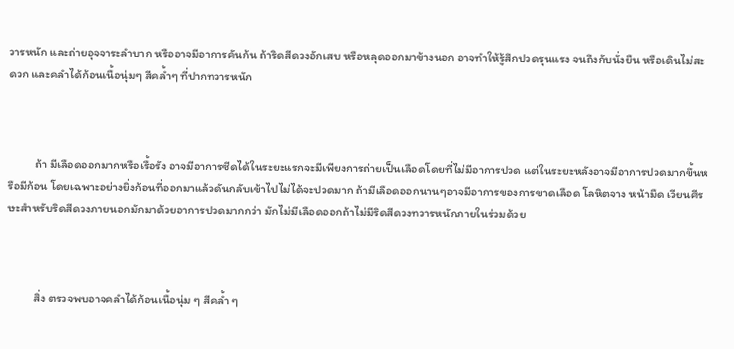วารหนัก และถ่ายอุจจาระลำบาก หรืออาจมีอาการคันก้น ถ้าริดสีดวงอักเสบ หรือหลุดออกมาข้างนอก อาจทำให้รู้สึกปวดรุนแรง จนถึงกับนั่งยืน หรือเดินไม่สะดวก และคลำได้ก้อนเนื้อนุ่มๆ สีคล้ำๆ ที่ปากทวารหนัก



          ถ้า มีเลือดออกมากหรือเรื้อรัง อาจมีอาการซีดได้ในระยะแรกจะมีเพียงการถ่ายเป็นเลือดโดยที่ไม่มีอาการปวด แต่ในระยะหลังอาจมีอาการปวดมากขึ้นหรือมีก้อน โดยเฉพาะอย่างยิ่งก้อนที่ออกมาแล้วดันกลับเข้าไปไม่ได้จะปวดมาก ถ้ามีเลือดออกนานๆอาจมีอาการของการขาดเลือด โลหิตจาง หน้ามืด เวียนศีรษะสำหรับริดสีดวงภายนอกมักมาด้วยอาการปวดมากกว่า มักไม่มีเลือดออกถ้าไม่มีริดสีดวงทวารหนักภายในร่วมด้วย



          สิ่ง ตรวจพบอาจคลำได้ก้อนเนื้อนุ่ม ๆ สีคล้ำ ๆ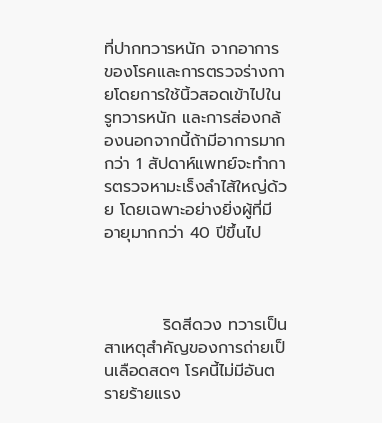ที่ปากทวารหนัก จากอาการของโรคและการตรวจร่างกายโดยการใช้นิ้วสอดเข้าไปในรูทวารหนัก และการส่องกล้องนอกจากนี้ถ้ามีอาการมากกว่า 1 สัปดาห์แพทย์จะทำการตรวจหามะเร็งลำไส้ใหญ่ด้วย โดยเฉพาะอย่างยิ่งผู้ที่มีอายุมากกว่า 40 ปีขึ้นไป



          ริดสีดวง ทวารเป็นสาเหตุสำคัญของการถ่ายเป็นเลือดสดๆ โรคนี้ไม่มีอันตรายร้ายแรง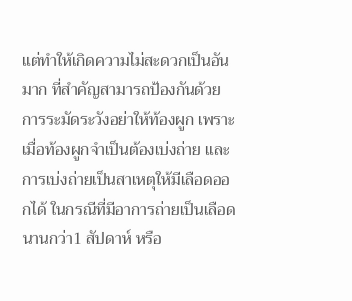แต่ทำให้เกิดความไม่สะดวกเป็นอันมาก ที่สำคัญสามารถป้องกันด้วยการระมัดระวังอย่าให้ท้องผูก เพราะเมื่อท้องผูกจำเป็นต้องเบ่งถ่าย และการเบ่งถ่ายเป็นสาเหตุให้มีเลือดออกได้ ในกรณีที่มีอาการถ่ายเป็นเลือดนานกว่า1 สัปดาห์ หรือ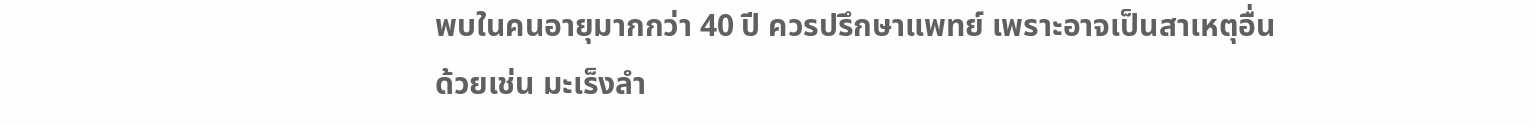พบในคนอายุมากกว่า 40 ปี ควรปรึกษาแพทย์ เพราะอาจเป็นสาเหตุอื่นด้วยเช่น มะเร็งลำ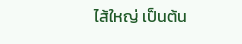ไส้ใหญ่ เป็นต้น